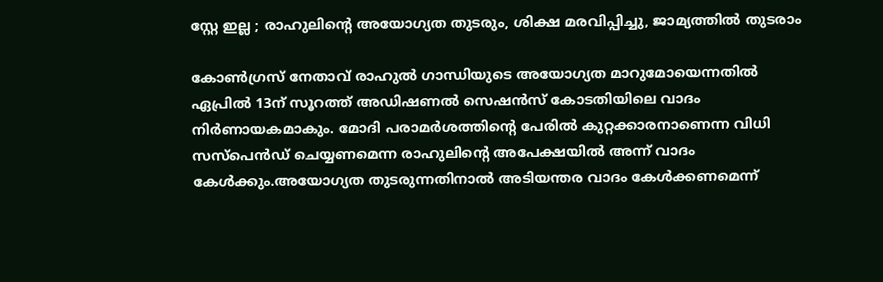സ്റ്റേ ഇല്ല ; രാഹുലിന്റെ അയോഗ്യത തുടരും, ശിക്ഷ മരവിപ്പിച്ചു, ജാമ്യത്തില്‍ തുടരാം

കോണ്‍ഗ്രസ് നേതാവ് രാഹുല്‍ ഗാന്ധിയുടെ അയോഗ്യത മാറുമോയെന്നതില്‍ ഏപ്രില്‍ 13ന് സൂറത്ത് അഡിഷണല്‍ സെഷന്‍സ് കോടതിയിലെ വാദം നിര്‍ണായകമാകും. മോദി പരാമര്‍ശത്തിന്റെ പേരില്‍ കുറ്റക്കാരനാണെന്ന വിധി സസ്പെന്‍ഡ് ചെയ്യണമെന്ന രാഹുലിന്റെ അപേക്ഷയില്‍ അന്ന് വാദം കേള്‍ക്കും.അയോഗ്യത തുടരുന്നതിനാല്‍ അടിയന്തര വാദം കേള്‍ക്കണമെന്ന്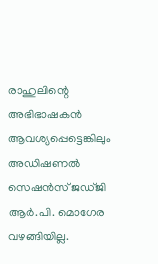രാഹുലിന്റെ അഭിഭാഷകന്‍ ആവശ്യപ്പെട്ടെങ്കിലും അഡിഷണല്‍ സെഷന്‍സ് ജഡ്ജി ആര്‍.പി. മൊഗേര വഴങ്ങിയില്ല.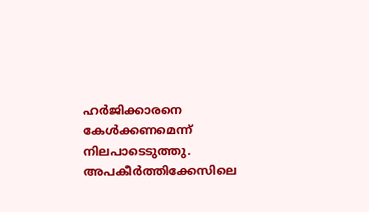ഹര്‍ജിക്കാരനെ കേള്‍ക്കണമെന്ന് നിലപാടെടുത്തു. അപകീര്‍ത്തിക്കേസിലെ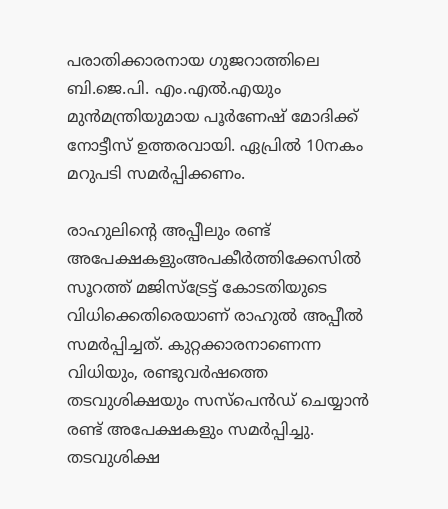പരാതിക്കാരനായ ഗുജറാത്തിലെ ബി.ജെ.പി. എം.എല്‍.എയും മുന്‍മന്ത്രിയുമായ പൂര്‍ണേഷ് മോദിക്ക് നോട്ടീസ് ഉത്തരവായി. ഏപ്രില്‍ 10നകം മറുപടി സമര്‍പ്പിക്കണം.

രാഹുലിന്റെ അപ്പീലും രണ്ട് അപേക്ഷകളുംഅപകീര്‍ത്തിക്കേസില്‍ സൂറത്ത് മജിസ്‌ട്രേട്ട് കോടതിയുടെ വിധിക്കെതിരെയാണ് രാഹുല്‍ അപ്പീല്‍ സമര്‍പ്പിച്ചത്. കുറ്റക്കാരനാണെന്ന വിധിയും, രണ്ടുവര്‍ഷത്തെ തടവുശിക്ഷയും സസ്‌പെന്‍ഡ് ചെയ്യാന്‍ രണ്ട് അപേക്ഷകളും സമര്‍പ്പിച്ചു. തടവുശിക്ഷ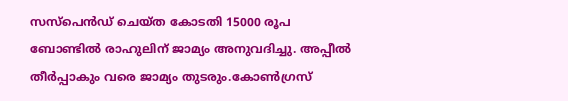സസ്പെന്‍ഡ് ചെയ്ത കോടതി 15000 രൂപ ബോണ്ടില്‍ രാഹുലിന് ജാമ്യം അനുവദിച്ചു. അപ്പീല്‍ തീര്‍പ്പാകും വരെ ജാമ്യം തുടരും.കോണ്‍ഗ്രസ്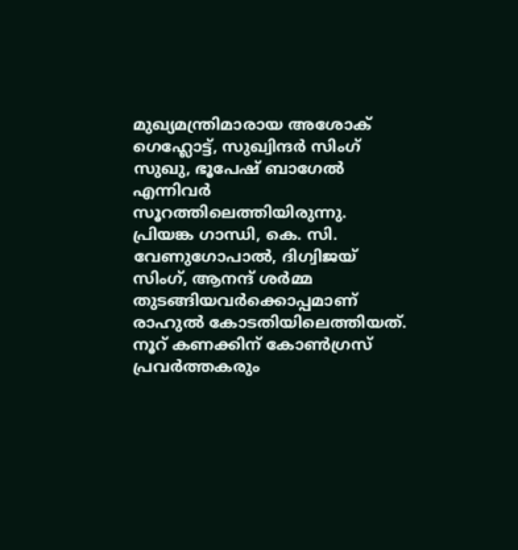മുഖ്യമന്ത്രിമാരായ അശോക് ഗെഹ്ലോട്ട്, സുഖ്വിന്ദര്‍ സിംഗ് സുഖു, ഭൂപേഷ് ബാഗേല്‍ എന്നിവര്‍ സൂറത്തിലെത്തിയിരുന്നു. പ്രിയങ്ക ഗാന്ധി, കെ. സി. വേണുഗോപാല്‍, ദിഗ്വിജയ് സിംഗ്, ആനന്ദ് ശര്‍മ്മ തുടങ്ങിയവര്‍ക്കൊപ്പമാണ് രാഹുല്‍ കോടതിയിലെത്തിയത്. നൂറ് കണക്കിന് കോണ്‍ഗ്രസ് പ്രവര്‍ത്തകരും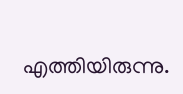എത്തിയിരുന്നു.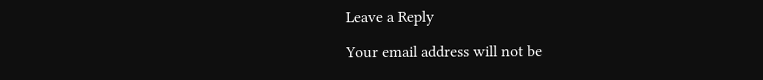Leave a Reply

Your email address will not be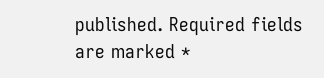published. Required fields are marked *